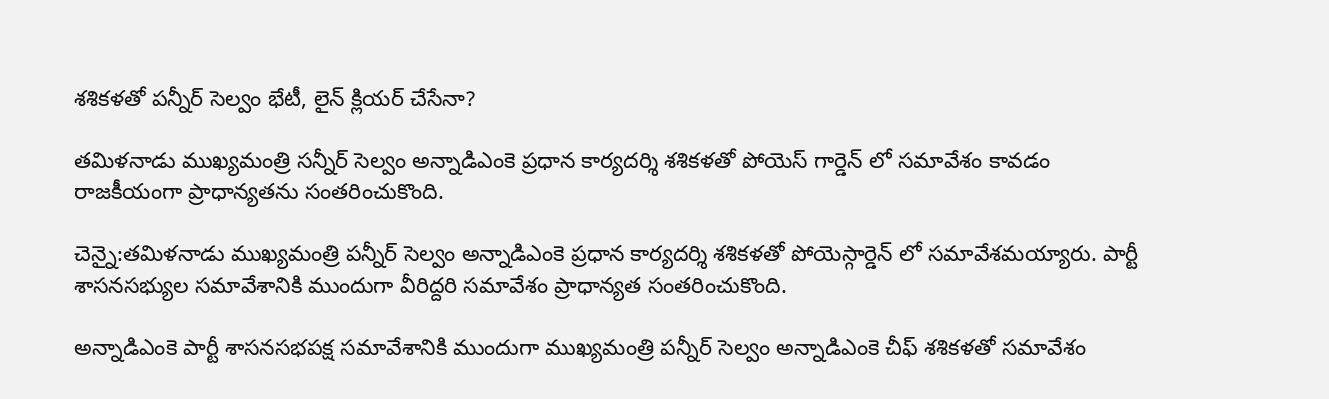శశికళతో పన్నీర్ సెల్వం భేటీ, లైన్ క్లియర్ చేసేనా?

తమిళనాడు ముఖ్యమంత్రి సన్నీర్ సెల్వం అన్నాడిఎంకె ప్రధాన కార్యదర్శి శశికళతో పోయెస్ గార్డెన్ లో సమావేశం కావడం రాజకీయంగా ప్రాధాన్యతను సంతరించుకొంది.

చెన్నై:తమిళనాడు ముఖ్యమంత్రి పన్నీర్ సెల్వం అన్నాడిఎంకె ప్రధాన కార్యదర్శి శశికళతో పోయెస్గార్డెన్ లో సమావేశమయ్యారు. పార్టీ శాసనసభ్యుల సమావేశానికి ముందుగా వీరిద్దరి సమావేశం ప్రాధాన్యత సంతరించుకొంది.

అన్నాడిఎంకె పార్టీ శాసనసభపక్ష సమావేశానికి ముందుగా ముఖ్యమంత్రి పన్నీర్ సెల్వం అన్నాడిఎంకె చీఫ్ శశికళతో సమావేశం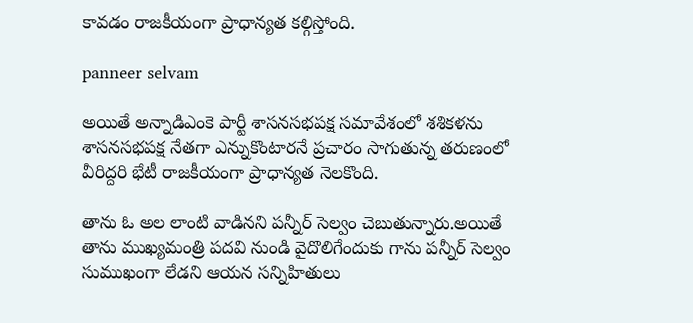కావడం రాజకీయంగా ప్రాధాన్యత కల్గిస్తోంది.

panneer selvam

అయితే అన్నాడిఎంకె పార్టీ శాసనసభపక్ష సమావేశంలో శశికళను శాసనసభపక్ష నేతగా ఎన్నుకొంటారనే ప్రచారం సాగుతున్న తరుణంలో వీరిద్దరి భేటీ రాజకీయంగా ప్రాధాన్యత నెలకొంది.

తాను ఓ అల లాంటి వాడినని పన్నీర్ సెల్వం చెబుతున్నారు.అయితే తాను ముఖ్యమంత్రి పదవి నుండి వైదొలిగేందుకు గాను పన్నీర్ సెల్వం సుముఖంగా లేడని ఆయన సన్నిహితులు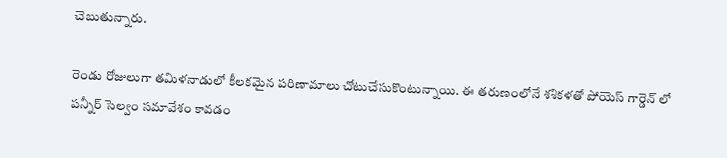చెబుతున్నారు.

రెండు రోజులుగా తమిళనాడులో కీలకమైన పరిణామాలు చోటుచేసుకొంటున్నాయి. ఈ తరుణంలోనే శశికళతో పోయెస్ గార్డెన్ లో పన్నీర్ సెల్వం సమావేశం కావడం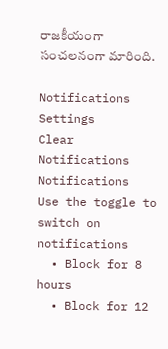రాజకీయంగా సంచలనంగా మారింది.

Notifications
Settings
Clear Notifications
Notifications
Use the toggle to switch on notifications
  • Block for 8 hours
  • Block for 12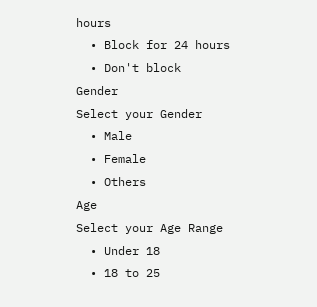hours
  • Block for 24 hours
  • Don't block
Gender
Select your Gender
  • Male
  • Female
  • Others
Age
Select your Age Range
  • Under 18
  • 18 to 25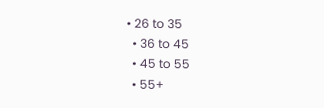• 26 to 35
  • 36 to 45
  • 45 to 55
  • 55+